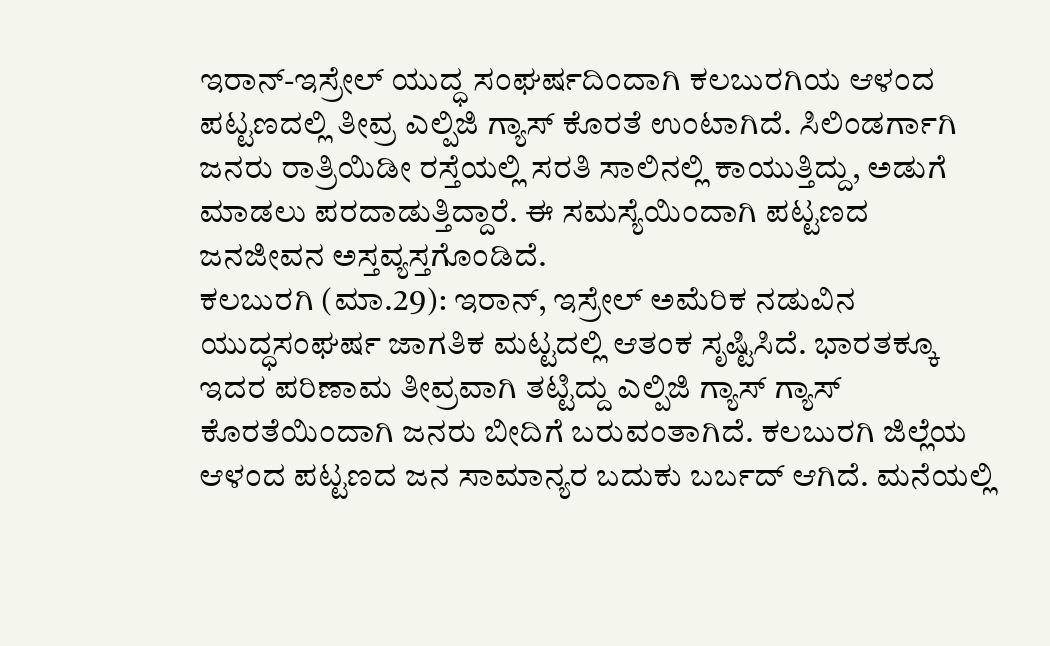ಇರಾನ್-ಇಸ್ರೇಲ್ ಯುದ್ಧ ಸಂಘರ್ಷದಿಂದಾಗಿ ಕಲಬುರಗಿಯ ಆಳಂದ ಪಟ್ಟಣದಲ್ಲಿ ತೀವ್ರ ಎಲ್ಪಿಜಿ ಗ್ಯಾಸ್ ಕೊರತೆ ಉಂಟಾಗಿದೆ. ಸಿಲಿಂಡರ್ಗಾಗಿ ಜನರು ರಾತ್ರಿಯಿಡೀ ರಸ್ತೆಯಲ್ಲಿ ಸರತಿ ಸಾಲಿನಲ್ಲಿ ಕಾಯುತ್ತಿದ್ದು, ಅಡುಗೆ ಮಾಡಲು ಪರದಾಡುತ್ತಿದ್ದಾರೆ. ಈ ಸಮಸ್ಯೆಯಿಂದಾಗಿ ಪಟ್ಟಣದ ಜನಜೀವನ ಅಸ್ತವ್ಯಸ್ತಗೊಂಡಿದೆ.
ಕಲಬುರಗಿ (ಮಾ.29): ಇರಾನ್, ಇಸ್ರೇಲ್ ಅಮೆರಿಕ ನಡುವಿನ ಯುದ್ಧಸಂಘರ್ಷ ಜಾಗತಿಕ ಮಟ್ಟದಲ್ಲಿ ಆತಂಕ ಸೃಷ್ಟಿಸಿದೆ. ಭಾರತಕ್ಕೂ ಇದರ ಪರಿಣಾಮ ತೀವ್ರವಾಗಿ ತಟ್ಟಿದ್ದು ಎಲ್ಪಿಜಿ ಗ್ಯಾಸ್ ಗ್ಯಾಸ್ ಕೊರತೆಯಿಂದಾಗಿ ಜನರು ಬೀದಿಗೆ ಬರುವಂತಾಗಿದೆ. ಕಲಬುರಗಿ ಜಿಲ್ಲೆಯ ಆಳಂದ ಪಟ್ಟಣದ ಜನ ಸಾಮಾನ್ಯರ ಬದುಕು ಬರ್ಬದ್ ಆಗಿದೆ. ಮನೆಯಲ್ಲಿ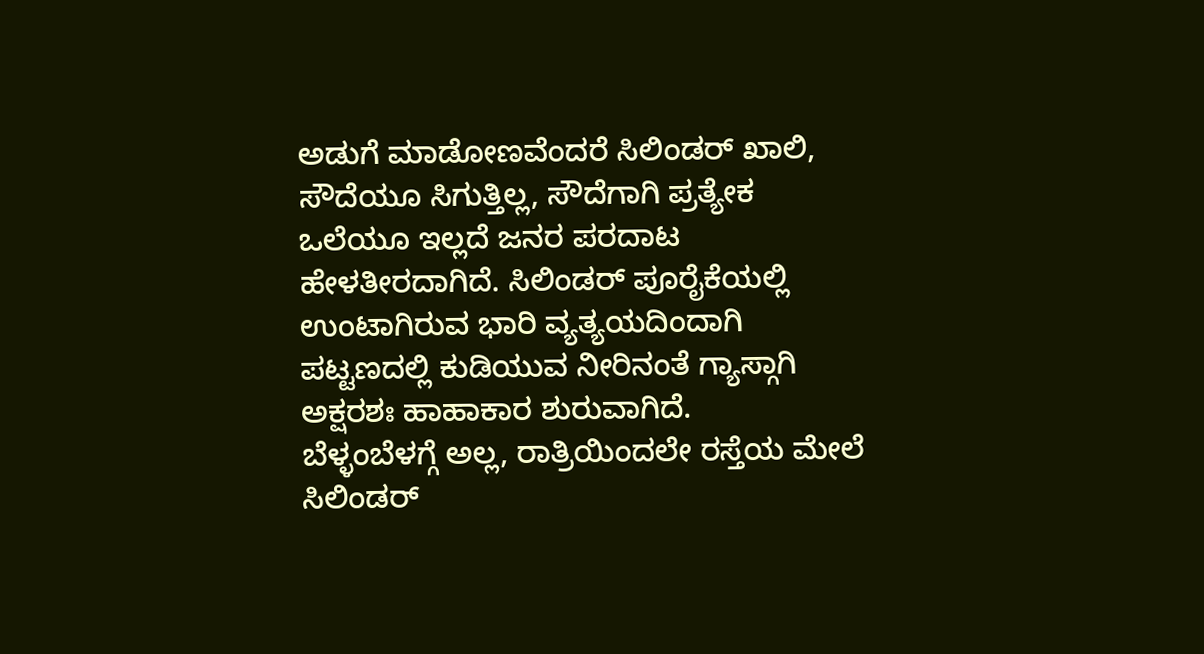ಅಡುಗೆ ಮಾಡೋಣವೆಂದರೆ ಸಿಲಿಂಡರ್ ಖಾಲಿ, ಸೌದೆಯೂ ಸಿಗುತ್ತಿಲ್ಲ, ಸೌದೆಗಾಗಿ ಪ್ರತ್ಯೇಕ ಒಲೆಯೂ ಇಲ್ಲದೆ ಜನರ ಪರದಾಟ ಹೇಳತೀರದಾಗಿದೆ. ಸಿಲಿಂಡರ್ ಪೂರೈಕೆಯಲ್ಲಿ ಉಂಟಾಗಿರುವ ಭಾರಿ ವ್ಯತ್ಯಯದಿಂದಾಗಿ ಪಟ್ಟಣದಲ್ಲಿ ಕುಡಿಯುವ ನೀರಿನಂತೆ ಗ್ಯಾಸ್ಗಾಗಿ ಅಕ್ಷರಶಃ ಹಾಹಾಕಾರ ಶುರುವಾಗಿದೆ.
ಬೆಳ್ಳಂಬೆಳಗ್ಗೆ ಅಲ್ಲ, ರಾತ್ರಿಯಿಂದಲೇ ರಸ್ತೆಯ ಮೇಲೆ ಸಿಲಿಂಡರ್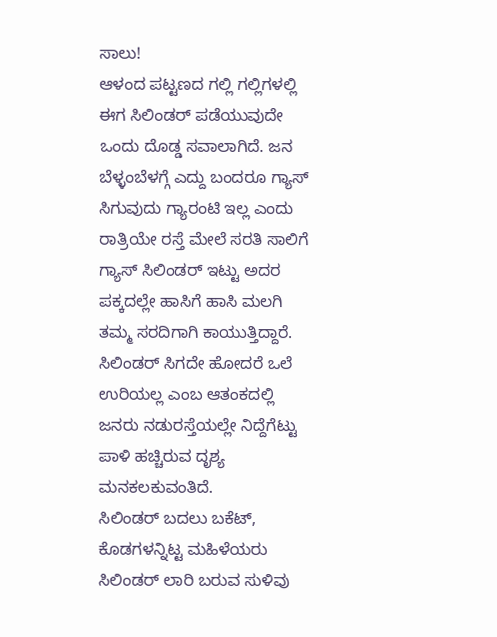ಸಾಲು!
ಆಳಂದ ಪಟ್ಟಣದ ಗಲ್ಲಿ ಗಲ್ಲಿಗಳಲ್ಲಿ ಈಗ ಸಿಲಿಂಡರ್ ಪಡೆಯುವುದೇ ಒಂದು ದೊಡ್ಡ ಸವಾಲಾಗಿದೆ. ಜನ ಬೆಳ್ಳಂಬೆಳಗ್ಗೆ ಎದ್ದು ಬಂದರೂ ಗ್ಯಾಸ್ ಸಿಗುವುದು ಗ್ಯಾರಂಟಿ ಇಲ್ಲ ಎಂದು ರಾತ್ರಿಯೇ ರಸ್ತೆ ಮೇಲೆ ಸರತಿ ಸಾಲಿಗೆ ಗ್ಯಾಸ್ ಸಿಲಿಂಡರ್ ಇಟ್ಟು ಅದರ ಪಕ್ಕದಲ್ಲೇ ಹಾಸಿಗೆ ಹಾಸಿ ಮಲಗಿ ತಮ್ಮ ಸರದಿಗಾಗಿ ಕಾಯುತ್ತಿದ್ದಾರೆ. ಸಿಲಿಂಡರ್ ಸಿಗದೇ ಹೋದರೆ ಒಲೆ ಉರಿಯಲ್ಲ ಎಂಬ ಆತಂಕದಲ್ಲಿ ಜನರು ನಡುರಸ್ತೆಯಲ್ಲೇ ನಿದ್ದೆಗೆಟ್ಟು ಪಾಳಿ ಹಚ್ಚಿರುವ ದೃಶ್ಯ ಮನಕಲಕುವಂತಿದೆ.
ಸಿಲಿಂಡರ್ ಬದಲು ಬಕೆಟ್, ಕೊಡಗಳನ್ನಿಟ್ಟ ಮಹಿಳೆಯರು
ಸಿಲಿಂಡರ್ ಲಾರಿ ಬರುವ ಸುಳಿವು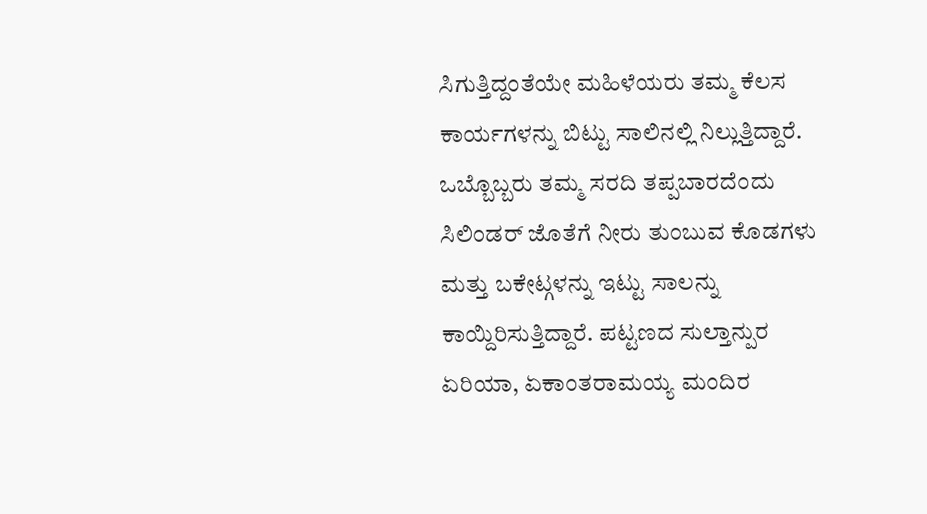ಸಿಗುತ್ತಿದ್ದಂತೆಯೇ ಮಹಿಳೆಯರು ತಮ್ಮ ಕೆಲಸ ಕಾರ್ಯಗಳನ್ನು ಬಿಟ್ಟು ಸಾಲಿನಲ್ಲಿ ನಿಲ್ಲುತ್ತಿದ್ದಾರೆ. ಒಬ್ಬೊಬ್ಬರು ತಮ್ಮ ಸರದಿ ತಪ್ಪಬಾರದೆಂದು ಸಿಲಿಂಡರ್ ಜೊತೆಗೆ ನೀರು ತುಂಬುವ ಕೊಡಗಳು ಮತ್ತು ಬಕೇಟ್ಗಳನ್ನು ಇಟ್ಟು ಸಾಲನ್ನು ಕಾಯ್ದಿರಿಸುತ್ತಿದ್ದಾರೆ. ಪಟ್ಟಣದ ಸುಲ್ತಾನ್ಪುರ ಏರಿಯಾ, ಏಕಾಂತರಾಮಯ್ಯ ಮಂದಿರ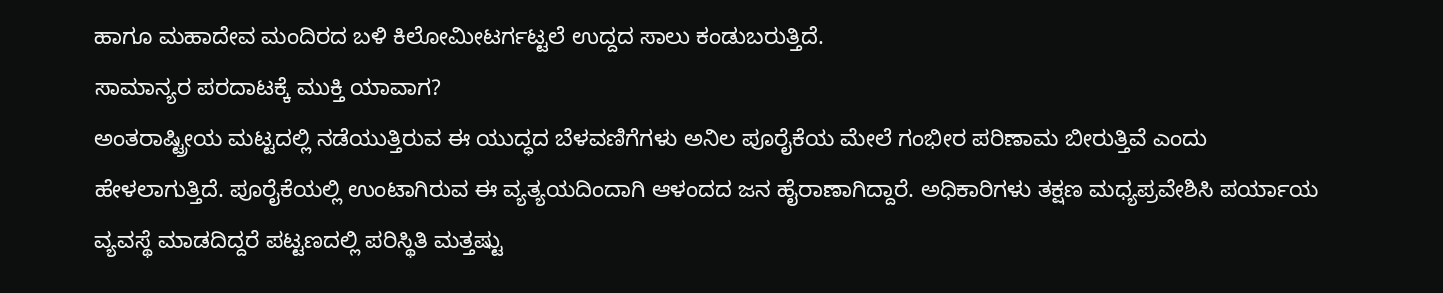ಹಾಗೂ ಮಹಾದೇವ ಮಂದಿರದ ಬಳಿ ಕಿಲೋಮೀಟರ್ಗಟ್ಟಲೆ ಉದ್ದದ ಸಾಲು ಕಂಡುಬರುತ್ತಿದೆ.
ಸಾಮಾನ್ಯರ ಪರದಾಟಕ್ಕೆ ಮುಕ್ತಿ ಯಾವಾಗ?
ಅಂತರಾಷ್ಟ್ರೀಯ ಮಟ್ಟದಲ್ಲಿ ನಡೆಯುತ್ತಿರುವ ಈ ಯುದ್ಧದ ಬೆಳವಣಿಗೆಗಳು ಅನಿಲ ಪೂರೈಕೆಯ ಮೇಲೆ ಗಂಭೀರ ಪರಿಣಾಮ ಬೀರುತ್ತಿವೆ ಎಂದು ಹೇಳಲಾಗುತ್ತಿದೆ. ಪೂರೈಕೆಯಲ್ಲಿ ಉಂಟಾಗಿರುವ ಈ ವ್ಯತ್ಯಯದಿಂದಾಗಿ ಆಳಂದದ ಜನ ಹೈರಾಣಾಗಿದ್ದಾರೆ. ಅಧಿಕಾರಿಗಳು ತಕ್ಷಣ ಮಧ್ಯಪ್ರವೇಶಿಸಿ ಪರ್ಯಾಯ ವ್ಯವಸ್ಥೆ ಮಾಡದಿದ್ದರೆ ಪಟ್ಟಣದಲ್ಲಿ ಪರಿಸ್ಥಿತಿ ಮತ್ತಷ್ಟು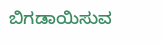ಬಿಗಡಾಯಿಸುವ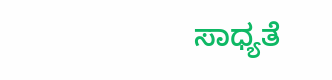ಸಾಧ್ಯತೆ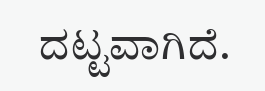ದಟ್ಟವಾಗಿದೆ.